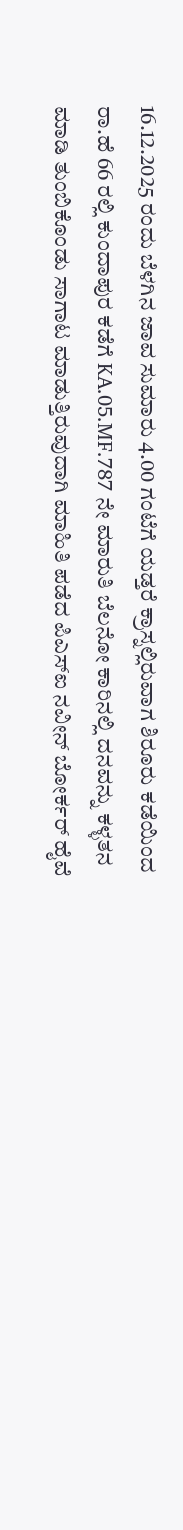16.12.2025 ರಂದು ಬೆಳಗಿನ ಜಾವ ಸುಮಾರು 4.00 ಗಂಟೆಗೆ ಯಡ್ತರೆ ಕ್ರಾಸ್ನಲ್ಲಿರುವಾಗ ಶಿರೂರು ಕಡೆಯಿಂದ ರಾ.ಹೆ 66 ರಲ್ಲಿ ಕುಂದಾಪುರ ಕಡೆಗೆ KA.05.MF.787 ನೇ ಮಾರುತಿ ಬೆಲನೋ ಕಾರಿನಲ್ಲಿ ದನವನ್ನು ಕಳ್ಳತನ ಮಾಡಿ ತುಂಬಿಕೊಂಡು ಸಾಗಾಟ ಮಾಡುತ್ತಿರುವುದಾಗಿ ಮಾಹಿತಿ ಪಡೆದ ಪಿಎಸ್ಐ ನವೀನ್ ಬೋರ್ಕರ್ ಹೈವೆ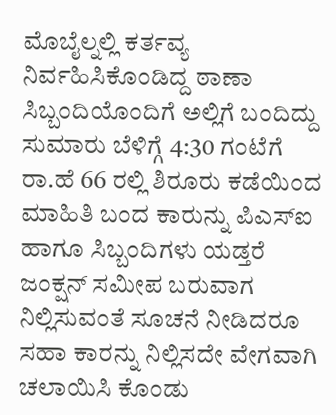ಮೊಬೈಲ್ನಲ್ಲಿ ಕರ್ತವ್ಯ ನಿರ್ವಹಿಸಿಕೊಂಡಿದ್ದ ಠಾಣಾ ಸಿಬ್ಬಂದಿಯೊಂದಿಗೆ ಅಲ್ಲಿಗೆ ಬಂದಿದ್ದು ಸುಮಾರು ಬೆಳಿಗ್ಗೆ 4:30 ಗಂಟೆಗೆ ರಾ.ಹೆ 66 ರಲ್ಲಿ ಶಿರೂರು ಕಡೆಯಿಂದ ಮಾಹಿತಿ ಬಂದ ಕಾರುನ್ನು ಪಿಎಸ್ಐ ಹಾಗೂ ಸಿಬ್ಬಂದಿಗಳು ಯಡ್ತರೆ ಜಂಕ್ಷನ್ ಸಮೀಪ ಬರುವಾಗ ನಿಲ್ಲಿಸುವಂತೆ ಸೂಚನೆ ನೀಡಿದರೂ ಸಹಾ ಕಾರನ್ನು ನಿಲ್ಲಿಸದೇ ವೇಗವಾಗಿ ಚಲಾಯಿಸಿ ಕೊಂಡು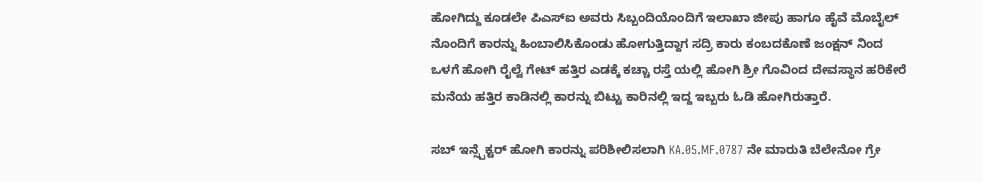ಹೋಗಿದ್ದು ಕೂಡಲೇ ಪಿಎಸ್ಐ ಅವರು ಸಿಬ್ಬಂದಿಯೊಂದಿಗೆ ಇಲಾಖಾ ಜೀಪು ಹಾಗೂ ಹೈವೆ ಮೊಬೈಲ್ ನೊಂದಿಗೆ ಕಾರನ್ನು ಹಿಂಬಾಲಿಸಿಕೊಂಡು ಹೋಗುತ್ತಿದ್ದಾಗ ಸದ್ರಿ ಕಾರು ಕಂಬದಕೊಣೆ ಜಂಕ್ಷನ್ ನಿಂದ ಒಳಗೆ ಹೋಗಿ ರೈಲ್ವೆ ಗೇಟ್ ಹತ್ತಿರ ಎಡಕ್ಕೆ ಕಚ್ಚಾ ರಸ್ತೆ ಯಲ್ಲಿ ಹೋಗಿ ಶ್ರೀ ಗೊವಿಂದ ದೇವಸ್ಥಾನ ಹರಿಕೇರೆ ಮನೆಯ ಹತ್ತಿರ ಕಾಡಿನಲ್ಲಿ ಕಾರನ್ನು ಬಿಟ್ಟು ಕಾರಿನಲ್ಲಿ ಇದ್ದ ಇಬ್ಬರು ಓಡಿ ಹೋಗಿರುತ್ತಾರೆ.

ಸಬ್ ಇನ್ಸ್ಪೆಕ್ಟರ್ ಹೋಗಿ ಕಾರನ್ನು ಪರಿಶೀಲಿಸಲಾಗಿ KA.05.MF.0787 ನೇ ಮಾರುತಿ ಬೆಲೇನೋ ಗ್ರೇ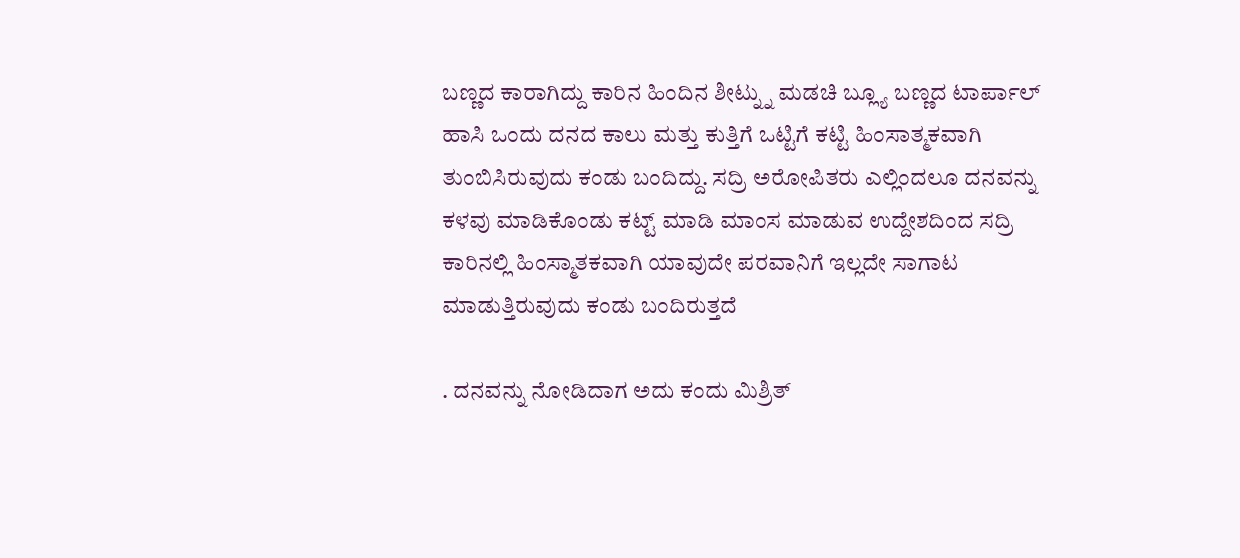ಬಣ್ಣದ ಕಾರಾಗಿದ್ದು ಕಾರಿನ ಹಿಂದಿನ ಶೀಟ್ನ್ನು ಮಡಚಿ ಬ್ಲ್ಯೂ ಬಣ್ಣದ ಟಾರ್ಪಾಲ್ ಹಾಸಿ ಒಂದು ದನದ ಕಾಲು ಮತ್ತು ಕುತ್ತಿಗೆ ಒಟ್ಟಿಗೆ ಕಟ್ಟಿ ಹಿಂಸಾತ್ಮಕವಾಗಿ ತುಂಬಿಸಿರುವುದು ಕಂಡು ಬಂದಿದ್ದು. ಸದ್ರಿ ಅರೋಪಿತರು ಎಲ್ಲಿಂದಲೂ ದನವನ್ನು ಕಳವು ಮಾಡಿಕೊಂಡು ಕಟ್ಟ್ ಮಾಡಿ ಮಾಂಸ ಮಾಡುವ ಉದ್ದೇಶದಿಂದ ಸದ್ರಿ ಕಾರಿನಲ್ಲಿ ಹಿಂಸ್ಮಾತಕವಾಗಿ ಯಾವುದೇ ಪರವಾನಿಗೆ ಇಲ್ಲದೇ ಸಾಗಾಟ ಮಾಡುತ್ತಿರುವುದು ಕಂಡು ಬಂದಿರುತ್ತದೆ

. ದನವನ್ನು ನೋಡಿದಾಗ ಅದು ಕಂದು ಮಿಶ್ರಿತ್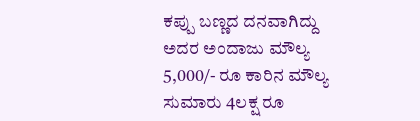ಕಪ್ಪು ಬಣ್ಣದ ದನವಾಗಿದ್ದು ಅದರ ಅಂದಾಜು ಮೌಲ್ಯ 5,000/- ರೂ ಕಾರಿನ ಮೌಲ್ಯ ಸುಮಾರು 4ಲಕ್ಷ ರೂ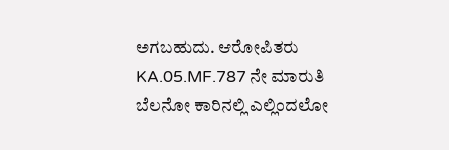ಅಗಬಹುದು. ಆರೋಪಿತರು KA.05.MF.787 ನೇ ಮಾರುತಿ ಬೆಲನೋ ಕಾರಿನಲ್ಲಿ ಎಲ್ಲಿಂದಲೋ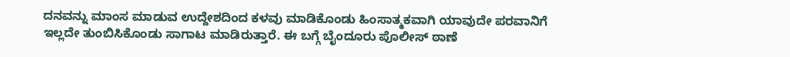ದನವನ್ನು ಮಾಂಸ ಮಾಡುವ ಉದ್ದೇಶದಿಂದ ಕಳವು ಮಾಡಿಕೊಂಡು ಹಿಂಸಾತ್ಮಕವಾಗಿ ಯಾವುದೇ ಪರವಾನಿಗೆ ಇಲ್ಲದೇ ತುಂಬಿಸಿಕೊಂಡು ಸಾಗಾಟ ಮಾಡಿರುತ್ತಾರೆ. ಈ ಬಗ್ಗೆ ಬೈಂದೂರು ಪೊಲೀಸ್ ಠಾಣೆ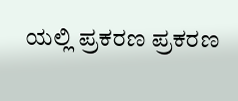ಯಲ್ಲಿ ಪ್ರಕರಣ ಪ್ರಕರಣ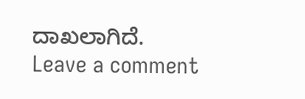ದಾಖಲಾಗಿದೆ.
Leave a comment